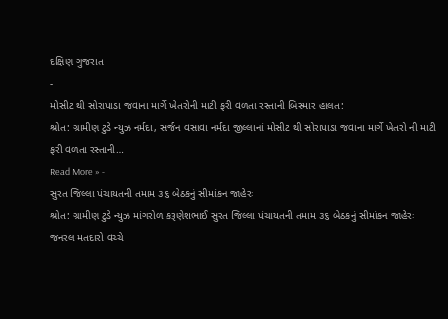દક્ષિણ ગુજરાત
-
મોસીટ થી સોરાપાડા જવાના માર્ગે ખેતરોની માટી ફરી વળતા રસ્તાની બિસ્માર હાલત:
શ્રોત: ગ્રામીણ ટુડે ન્યુઝ નર્મદા, સર્જન વસાવા નર્મદા જીલ્લાનાં મોસીટ થી સોરાપાડા જવાના માર્ગે ખેતરો ની માટી ફરી વળતા રસ્તાની…
Read More » -
સુરત જિલ્લા પંચાયતની તમામ ૩૬ બેઠકનું સીમાંકન જાહેરઃ
શ્રોત: ગ્રામીણ ટુડે ન્યુઝ માંગરોળ કરૂણેશભાઈ સુરત જિલ્લા પંચાયતની તમામ ૩૬ બેઠકનું સીમાંકન જાહેરઃ જનરલ મતદારો વચ્ચે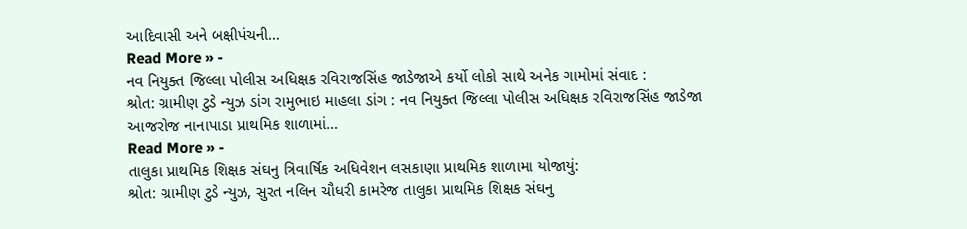આદિવાસી અને બક્ષીપંચની…
Read More » -
નવ નિયુક્ત જિલ્લા પોલીસ અધિક્ષક રવિરાજસિંહ જાડેજાએ કર્યો લોકો સાથે અનેક ગામોમાં સંવાદ :
શ્રોત: ગ્રામીણ ટુડે ન્યુઝ ડાંગ રામુભાઇ માહલા ડાંગ : નવ નિયુક્ત જિલ્લા પોલીસ અધિક્ષક રવિરાજસિંહ જાડેજા આજરોજ નાનાપાડા પ્રાથમિક શાળામાં…
Read More » -
તાલુકા પ્રાથમિક શિક્ષક સંઘનુ ત્રિવાર્ષિક અધિવેશન લસકાણા પ્રાથમિક શાળામા યોજાયું:
શ્રોત: ગ્રામીણ ટુડે ન્યુઝ, સુરત નલિન ચૌધરી કામરેજ તાલુકા પ્રાથમિક શિક્ષક સંઘનુ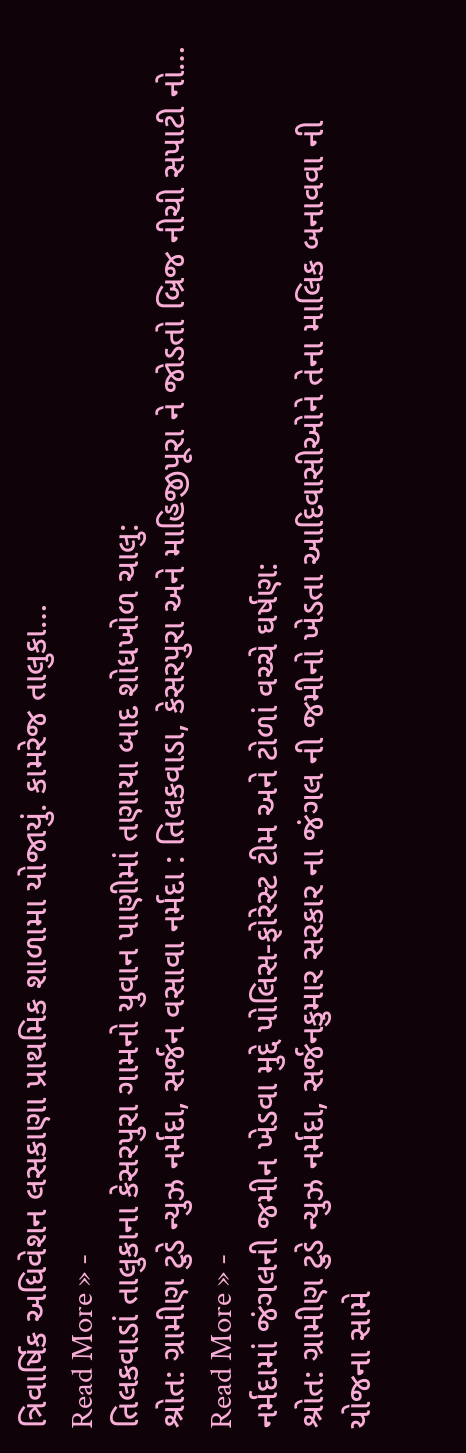ત્રિવાર્ષિક અધિવેશન લસકાણા પ્રાથમિક શાળામા યોજાયું. કામરેજ તાલુકા…
Read More » -
તિલકવાડાં તાલુકાના કેસરપુરા ગામનો યુવાન પાણીમાં તણાયા બાદ શોધખોળ ચાલુ:
શ્રોત: ગ્રામીણ ટુડે ન્યુઝ નર્મદા, સર્જન વસાવા નર્મદા : તિલકવાડા, કેસરપુરા અને માહિજીપૂરા ને જોડતો બ્રિજ નીચી સપાટી નો…
Read More » -
નર્મદામાં જંગલની જમીન ખેડવા મુદ્દે પોલિસ-ફોરેસ્ટ ટીમ અને ટોળાં વચ્ચે ઘર્ષણ:
શ્રોત: ગ્રામીણ ટુડે ન્યુઝ નર્મદા, સર્જનકુમાર સરકાર ના જંગલ ની જમીનો ખેડતા આદિવાસીઓને તેના માલિક બનાવવા ની યોજના સામે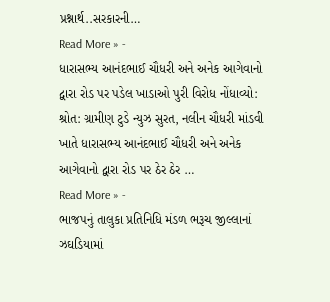પ્રશ્નાર્થ..સરકારની…
Read More » -
ધારાસભ્ય આનંદભાઈ ચૌધરી અને અનેક આગેવાનો દ્વારા રોડ પર પડેલ ખાડાઓ પુરી વિરોધ નોંધાવ્યો:
શ્રોત: ગ્રામીણ ટુડે ન્યુઝ સુરત, નલીન ચૌધરી માંડવી ખાતે ધારાસભ્ય આનંદભાઈ ચૌધરી અને અનેક આગેવાનો દ્વારા રોડ પર ઠેર ઠેર …
Read More » -
ભાજપનું તાલુકા પ્રતિનિધિ મંડળ ભરૂચ જીલ્લાનાં ઝઘડિયામાં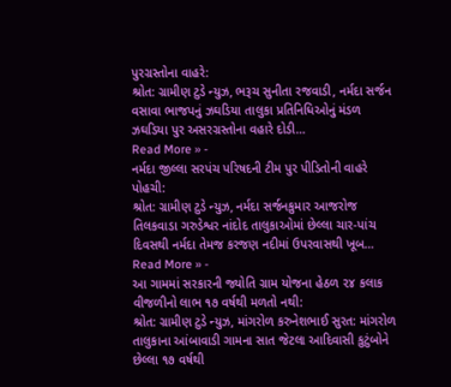પુરગ્રસ્તોના વાહરે:
શ્રોત: ગ્રામીણ ટુડે ન્યુઝ, ભરૂચ સુનીતા રજવાડી, નર્મદા સર્જન વસાવા ભાજપનું ઝઘડિયા તાલુકા પ્રતિનિધિઓનું મંડળ ઝઘડિયા પુર અસરગ્રસ્તોના વહારે દોડી…
Read More » -
નર્મદા જીલ્લા સરપંચ પરિષદની ટીમ પુર પીડિતોની વાહરે પોહચી:
શ્રોત: ગ્રામીણ ટુડે ન્યુઝ, નર્મદા સર્જનકુમાર આજરોજ તિલકવાડા ગરુડેશ્વર નાંદોદ તાલુકાઓમાં છેલ્લા ચાર-પાંચ દિવસથી નર્મદા તેમજ કરજણ નદીમાં ઉપરવાસથી ખૂબ…
Read More » -
આ ગામમાં સરકારની જ્યોતિ ગ્રામ યોજના હેઠળ ૨૪ કલાક વીજળીનો લાભ ૧૭ વર્ષથી મળતો નથી:
શ્રોત: ગ્રામીણ ટુડે ન્યુઝ, માંગરોળ કરુનેશભાઈ સુરત: માંગરોળ તાલુકાના આંબાવાડી ગામના સાત જેટલા આદિવાસી કુટુંબોને છેલ્લા ૧૭ વર્ષથી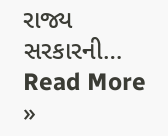રાજ્ય સરકારની…
Read More »